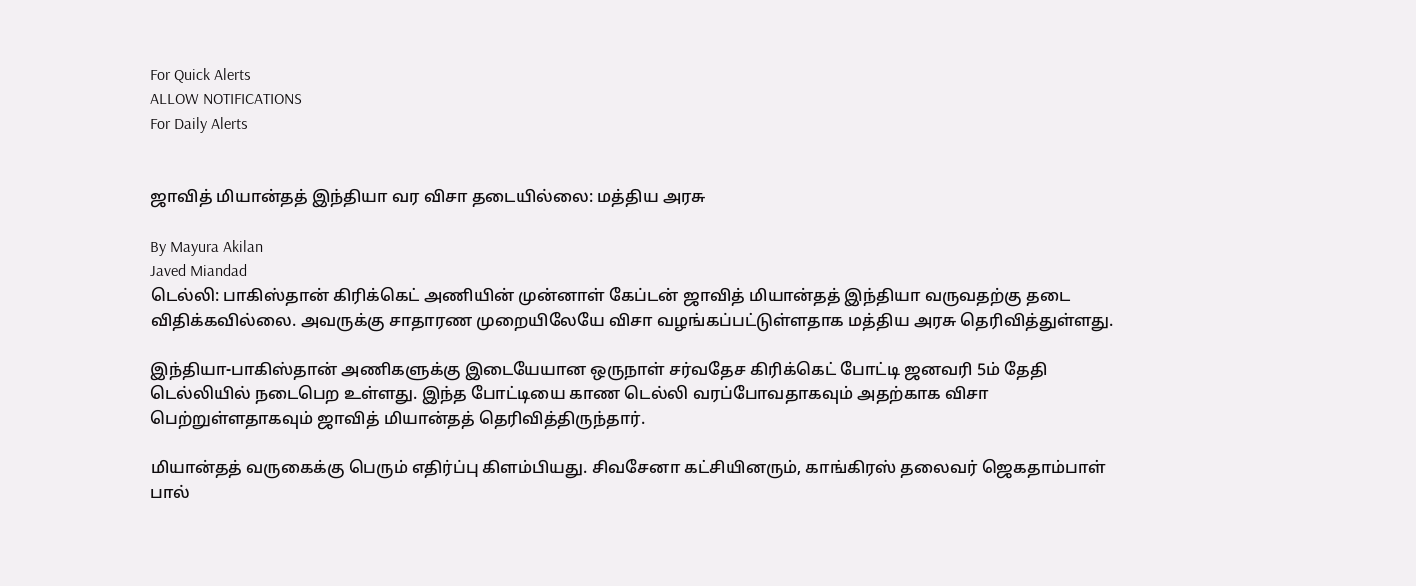For Quick Alerts
ALLOW NOTIFICATIONS
For Daily Alerts


ஜாவித் மியான்தத் இந்தியா வர விசா தடையில்லை: மத்திய அரசு

By Mayura Akilan
Javed Miandad
டெல்லி: பாகிஸ்தான் கிரிக்கெட் அணியின் முன்னாள் கேப்டன் ஜாவித் மியான்தத் இந்தியா வருவதற்கு தடை விதிக்கவில்லை. அவருக்கு சாதாரண முறையிலேயே விசா வழங்கப்பட்டுள்ளதாக மத்திய அரசு தெரிவித்துள்ளது.

இந்தியா-பாகிஸ்தான் அணிகளுக்கு இடையேயான ஒருநாள் சர்வதேச கிரிக்கெட் போட்டி ஜனவரி 5ம் தேதி டெல்லியில் நடைபெற உள்ளது. இந்த போட்டியை காண டெல்லி வரப்போவதாகவும் அதற்காக விசா பெற்றுள்ளதாகவும் ஜாவித் மியான்தத் தெரிவித்திருந்தார்.

மியான்தத் வருகைக்கு பெரும் எதிர்ப்பு கிளம்பியது. சிவசேனா கட்சியினரும், காங்கிரஸ் தலைவர் ஜெகதாம்பாள் பால்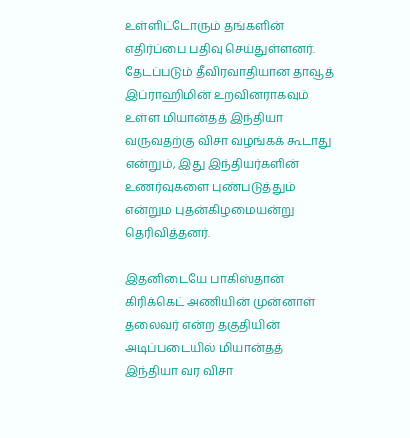உள்ளிட்டோரும் தங்களின் எதிர்ப்பை பதிவு செய்துள்ளனர். தேடப்படும் தீவிரவாதியான தாவூத் இப்ராஹிமின் உறவினராகவும் உள்ள மியான்தத் இந்தியா வருவதற்கு விசா வழங்கக் கூடாது என்றும், இது இந்தியர்களின் உணர்வுகளை புண்படுத்தும் என்றும புதன்கிழமையன்று தெரிவித்தனர்.

இதனிடையே பாகிஸ்தான் கிரிக்கெட் அணியின் முன்னாள் தலைவர் என்ற தகுதியின் அடிப்படையில் மியான்தத் இந்தியா வர விசா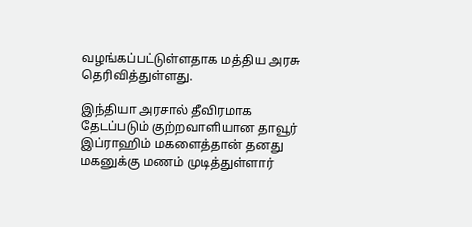வழங்கப்பட்டுள்ளதாக மத்திய அரசு தெரிவித்துள்ளது.

இந்தியா அரசால் தீவிரமாக தேடப்படும் குற்றவாளியான தாவூர் இப்ராஹிம் மகளைத்தான் தனது மகனுக்கு மணம் முடித்துள்ளார்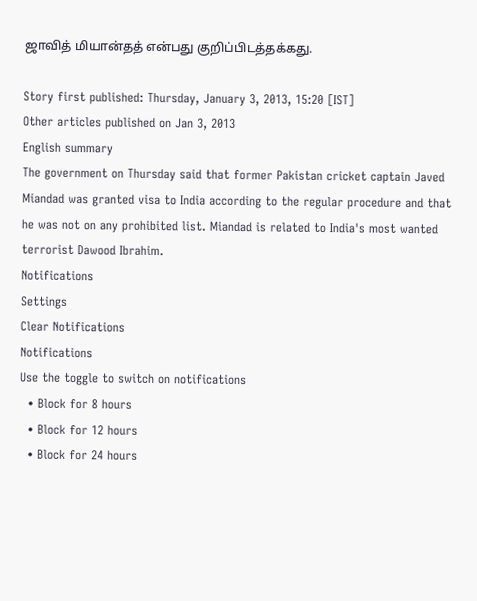ஜாவித் மியான்தத் என்பது குறிப்பிடத்தக்கது.

Story first published: Thursday, January 3, 2013, 15:20 [IST]
Other articles published on Jan 3, 2013
English summary
The government on Thursday said that former Pakistan cricket captain Javed Miandad was granted visa to India according to the regular procedure and that he was not on any prohibited list. Miandad is related to India's most wanted terrorist Dawood Ibrahim.
Notifications
Settings
Clear Notifications
Notifications
Use the toggle to switch on notifications
  • Block for 8 hours
  • Block for 12 hours
  • Block for 24 hours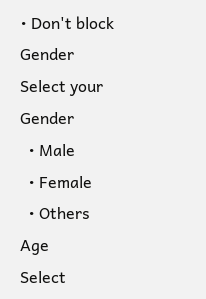• Don't block
Gender
Select your Gender
  • Male
  • Female
  • Others
Age
Select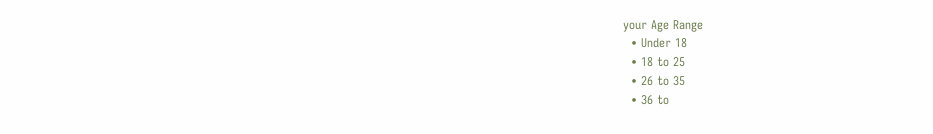your Age Range
  • Under 18
  • 18 to 25
  • 26 to 35
  • 36 to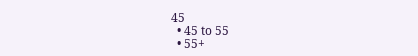45
  • 45 to 55
  • 55+